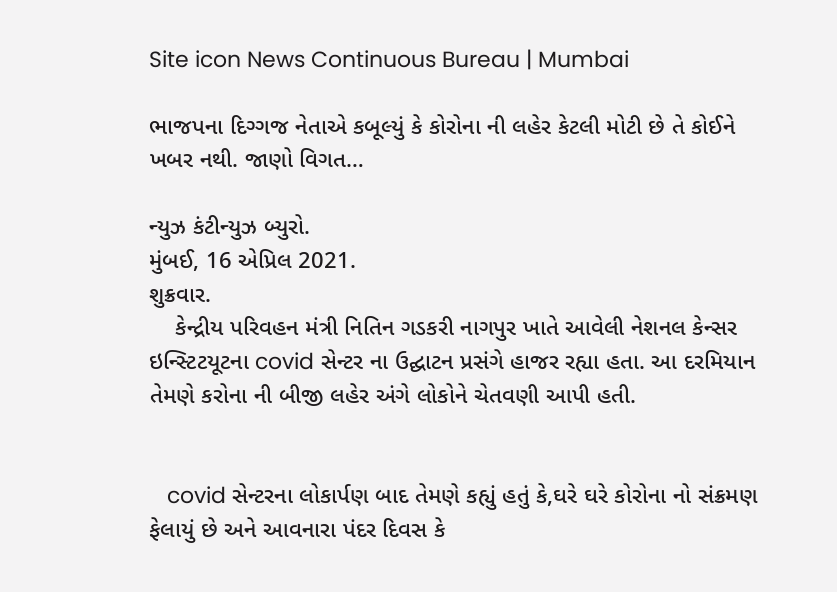Site icon News Continuous Bureau | Mumbai

ભાજપના દિગ્ગજ નેતાએ કબૂલ્યું કે કોરોના ની લહેર કેટલી મોટી છે તે કોઈને ખબર નથી. જાણો વિગત…

ન્યુઝ કંટીન્યુઝ બ્યુરો.
મુંબઈ, 16 એપ્રિલ 2021.
શુક્રવાર.
    કેન્દ્રીય પરિવહન મંત્રી નિતિન ગડકરી નાગપુર ખાતે આવેલી નેશનલ કેન્સર ઇન્સ્ટિટયૂટના covid સેન્ટર ના ઉદ્ઘાટન પ્રસંગે હાજર રહ્યા હતા. આ દરમિયાન તેમણે કરોના ની બીજી લહેર અંગે લોકોને ચેતવણી આપી હતી.


   covid સેન્ટરના લોકાર્પણ બાદ તેમણે કહ્યું હતું કે,ઘરે ઘરે કોરોના નો સંક્રમણ ફેલાયું છે અને આવનારા પંદર દિવસ કે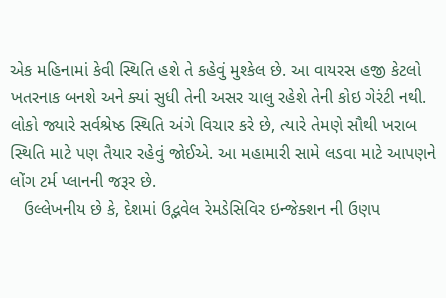એક મહિનામાં કેવી સ્થિતિ હશે તે કહેવું મુશ્કેલ છે. આ વાયરસ હજી કેટલો ખતરનાક બનશે અને ક્યાં સુધી તેની અસર ચાલુ રહેશે તેની કોઇ ગેરંટી નથી. લોકો જ્યારે સર્વશ્રેષ્ઠ સ્થિતિ અંગે વિચાર કરે છે, ત્યારે તેમણે સૌથી ખરાબ સ્થિતિ માટે પણ તૈયાર રહેવું જોઈએ. આ મહામારી સામે લડવા માટે આપણને લોંગ ટર્મ પ્લાનની જરૂર છે.
   ઉલ્લેખનીય છે કે, દેશમાં ઉદ્ભવેલ રેમડેસિવિર ઇન્જેક્શન ની ઉણપ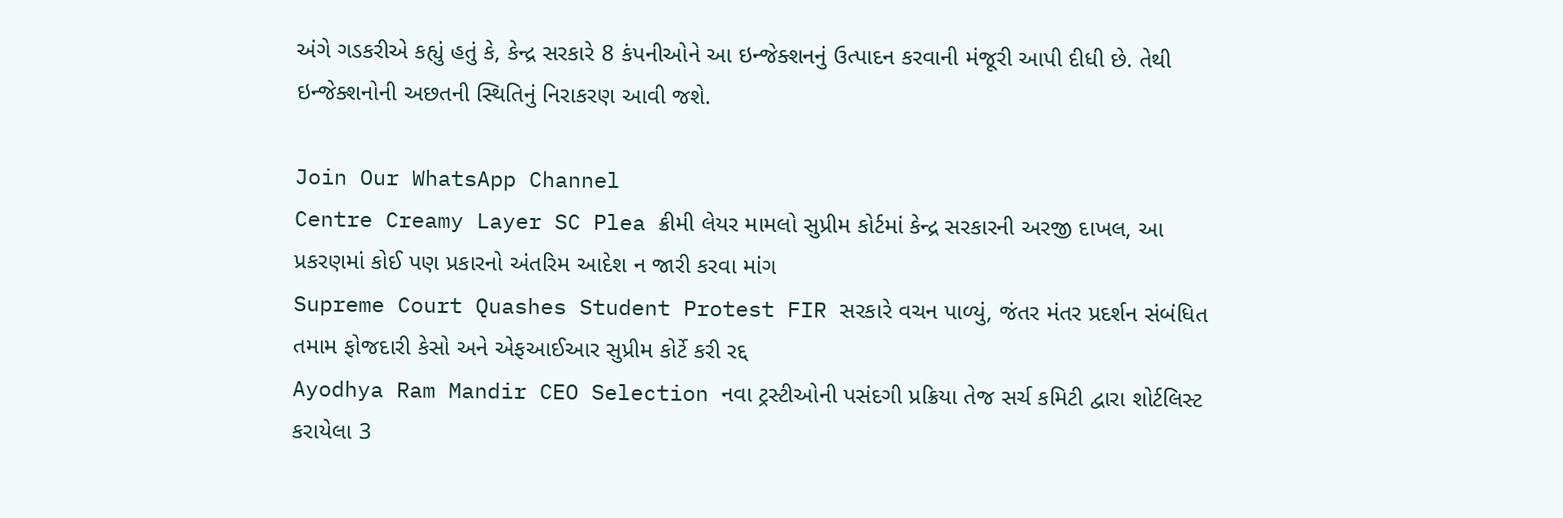અંગે ગડકરીએ કહ્યું હતું કે, કેન્દ્ર સરકારે 8 કંપનીઓને આ ઇન્જેક્શનનું ઉત્પાદન કરવાની મંજૂરી આપી દીધી છે. તેથી ઇન્જેક્શનોની અછતની સ્થિતિનું નિરાકરણ આવી જશે.

Join Our WhatsApp Channel
Centre Creamy Layer SC Plea ક્રીમી લેયર મામલો સુપ્રીમ કોર્ટમાં કેન્દ્ર સરકારની અરજી દાખલ, આ પ્રકરણમાં કોઈ પણ પ્રકારનો અંતરિમ આદેશ ન જારી કરવા માંગ
Supreme Court Quashes Student Protest FIR સરકારે વચન પાળ્યું, જંતર મંતર પ્રદર્શન સંબંધિત તમામ ફોજદારી કેસો અને એફઆઈઆર સુપ્રીમ કોર્ટે કરી રદ્દ
Ayodhya Ram Mandir CEO Selection નવા ટ્રસ્ટીઓની પસંદગી પ્રક્રિયા તેજ સર્ચ કમિટી દ્વારા શોર્ટલિસ્ટ કરાયેલા 3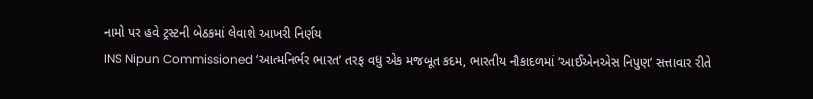નામો પર હવે ટ્રસ્ટની બેઠકમાં લેવાશે આખરી નિર્ણય
INS Nipun Commissioned ‘આત્મનિર્ભર ભારત’ તરફ વધુ એક મજબૂત કદમ, ભારતીય નૌકાદળમાં ‘આઈએનએસ નિપુણ’ સત્તાવાર રીતે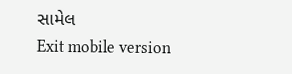સામેલ
Exit mobile version